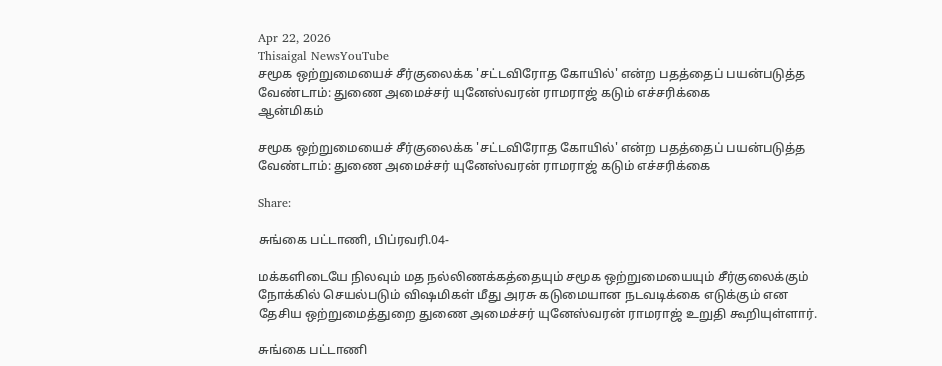Apr 22, 2026
Thisaigal NewsYouTube
சமூக ஒற்றுமையைச் சீர்குலைக்க 'சட்டவிரோத கோயில்' என்ற பதத்தைப் பயன்படுத்த வேண்டாம்: துணை அமைச்சர் யுனேஸ்வரன் ராமராஜ் கடும் எச்சரிக்கை
ஆன்மிகம்

சமூக ஒற்றுமையைச் சீர்குலைக்க 'சட்டவிரோத கோயில்' என்ற பதத்தைப் பயன்படுத்த வேண்டாம்: துணை அமைச்சர் யுனேஸ்வரன் ராமராஜ் கடும் எச்சரிக்கை

Share:

சுங்கை பட்டாணி, பிப்ரவரி.04-

மக்களிடையே நிலவும் மத நல்லிணக்கத்தையும் சமூக ஒற்றுமையையும் சீர்குலைக்கும் நோக்கில் செயல்படும் விஷமிகள் மீது அரசு கடுமையான நடவடிக்கை எடுக்கும் என தேசிய ஒற்றுமைத்துறை துணை அமைச்சர் யுனேஸ்வரன் ராமராஜ் உறுதி கூறியுள்ளார்.

சுங்கை பட்டாணி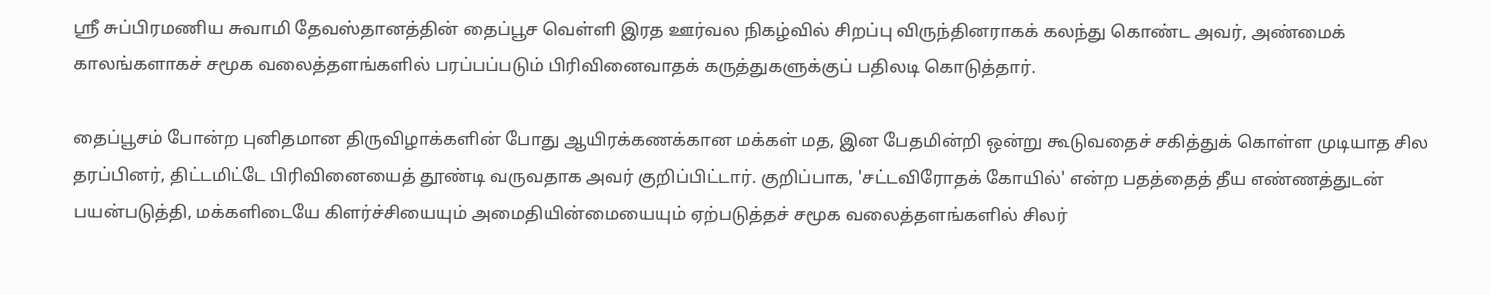ஸ்ரீ சுப்பிரமணிய சுவாமி தேவஸ்தானத்தின் தைப்பூச வெள்ளி இரத ஊர்வல நிகழ்வில் சிறப்பு விருந்தினராகக் கலந்து கொண்ட அவர், அண்மைக் காலங்களாகச் சமூக வலைத்தளங்களில் பரப்பப்படும் பிரிவினைவாதக் கருத்துகளுக்குப் பதிலடி கொடுத்தார்.

தைப்பூசம் போன்ற புனிதமான திருவிழாக்களின் போது ஆயிரக்கணக்கான மக்கள் மத, இன பேதமின்றி ஒன்று கூடுவதைச் சகித்துக் கொள்ள முடியாத சில தரப்பினர், திட்டமிட்டே பிரிவினையைத் தூண்டி வருவதாக அவர் குறிப்பிட்டார். குறிப்பாக, 'சட்டவிரோதக் கோயில்' என்ற பதத்தைத் தீய எண்ணத்துடன் பயன்படுத்தி, மக்களிடையே கிளர்ச்சியையும் அமைதியின்மையையும் ஏற்படுத்தச் சமூக வலைத்தளங்களில் சிலர்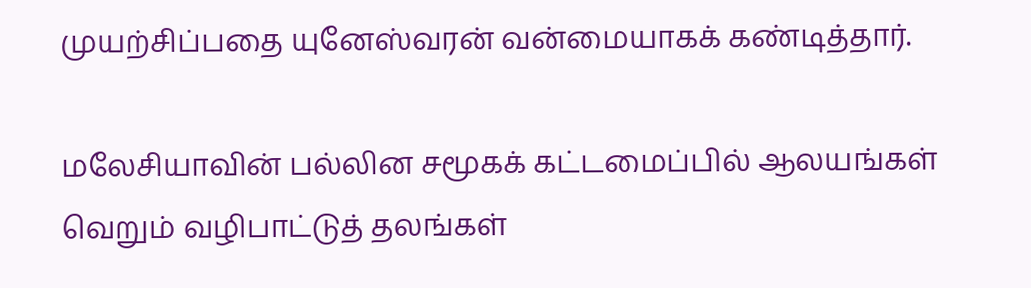முயற்சிப்பதை யுனேஸ்வரன் வன்மையாகக் கண்டித்தார்.

மலேசியாவின் பல்லின சமூகக் கட்டமைப்பில் ஆலயங்கள் வெறும் வழிபாட்டுத் தலங்கள்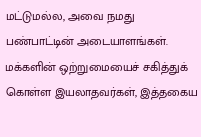மட்டுமல்ல, அவை நமது பண்பாட்டின் அடையாளங்கள். மக்களின் ஒற்றுமையைச் சகித்துக் கொள்ள இயலாதவர்கள், இத்தகைய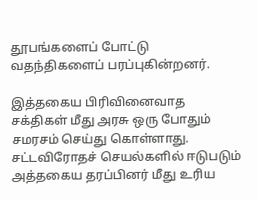தூபங்களைப் போட்டு வதந்திகளைப் பரப்புகின்றனர்.

இத்தகைய பிரிவினைவாத சக்திகள் மீது அரசு ஒரு போதும் சமரசம் செய்து கொள்ளாது. சட்டவிரோதச் செயல்களில் ஈடுபடும் அத்தகைய தரப்பினர் மீது உரிய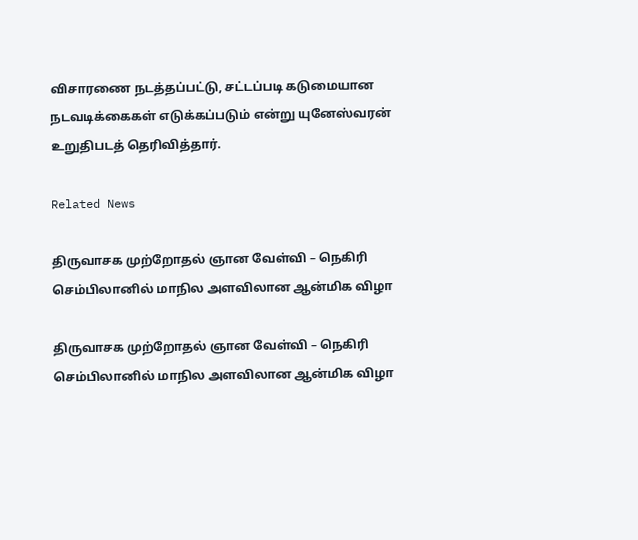விசாரணை நடத்தப்பட்டு, சட்டப்படி கடுமையான நடவடிக்கைகள் எடுக்கப்படும் என்று யுனேஸ்வரன் உறுதிபடத் தெரிவித்தார்.

Related News

திருவாசக முற்றோதல் ஞான வேள்வி – நெகிரி செம்பிலானில் மாநில அளவிலான ஆன்மிக விழா

திருவாசக முற்றோதல் ஞான வேள்வி – நெகிரி செம்பிலானில் மாநில அளவிலான ஆன்மிக விழா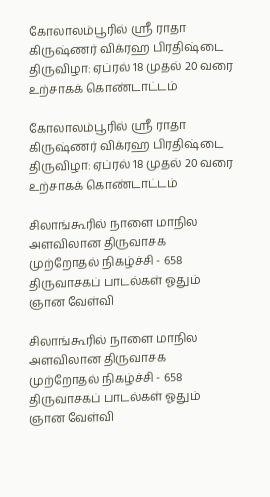கோலாலம்பூரில் ஸ்ரீ ராதா கிருஷ்ணர் விக்ரஹ பிரதிஷ்டை திருவிழா: ஏப்ரல் 18 முதல் 20 வரை உற்சாகக் கொண்டாட்டம்

கோலாலம்பூரில் ஸ்ரீ ராதா கிருஷ்ணர் விக்ரஹ பிரதிஷ்டை திருவிழா: ஏப்ரல் 18 முதல் 20 வரை உற்சாகக் கொண்டாட்டம்

சிலாங்கூரில் நாளை மாநில அளவிலான திருவாசக முற்றோதல் நிகழ்ச்சி - 658 திருவாசகப் பாடல்கள் ஓதும் ஞான வேள்வி

சிலாங்கூரில் நாளை மாநில அளவிலான திருவாசக முற்றோதல் நிகழ்ச்சி - 658 திருவாசகப் பாடல்கள் ஓதும் ஞான வேள்வி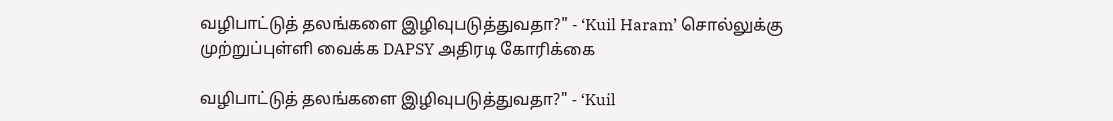வழிபாட்டுத் தலங்களை இழிவுபடுத்துவதா?" - ‘Kuil Haram’ சொல்லுக்கு முற்றுப்புள்ளி வைக்க DAPSY அதிரடி கோரிக்கை

வழிபாட்டுத் தலங்களை இழிவுபடுத்துவதா?" - ‘Kuil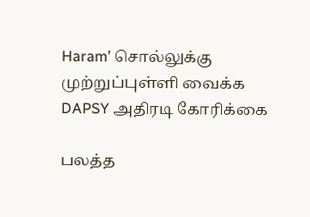Haram’ சொல்லுக்கு முற்றுப்புள்ளி வைக்க DAPSY அதிரடி கோரிக்கை

பலத்த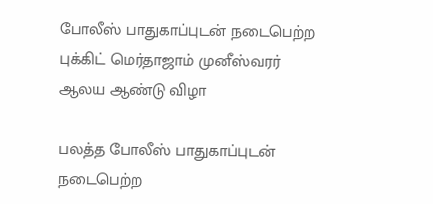போலீஸ் பாதுகாப்புடன் நடைபெற்ற புக்கிட் மெர்தாஜாம் முனீஸ்வரர் ஆலய ஆண்டு விழா

பலத்த போலீஸ் பாதுகாப்புடன் நடைபெற்ற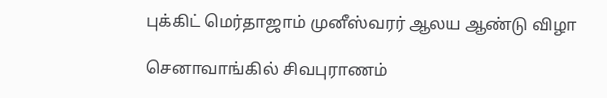புக்கிட் மெர்தாஜாம் முனீஸ்வரர் ஆலய ஆண்டு விழா

செனாவாங்கில் சிவபுராணம்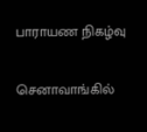பாராயண நிகழ்வு

செனாவாங்கில்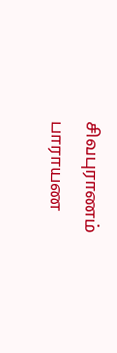சிவபுராணம் பாராயண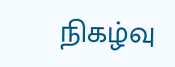நிகழ்வு